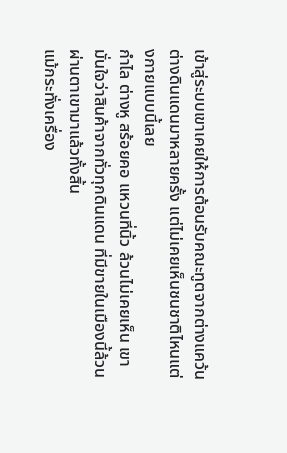เข้าสู่ระบบเขาเคยให้การต้อนรับคณะทูตจากต่างแคว้นต่างดินแดนมาหลายครั้ง แต่ไม่เคยเห็นชนชาติไหนแต่งกายแบบนี้เลย
กำไล ต่างหู สร้อยคอ แหวนที่นิ้ว ล้วนไม่เคยเห็น เขามั่นใจว่าสินค้าจากทั่วทุกดินแดน ที่มีขายในเมืองนี้ล้วนผ่านตาเขามาแล้วทั้งสิ้น
แม้กระทั่งเครื่อง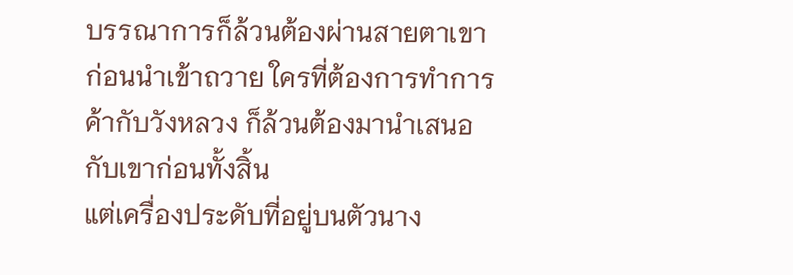บรรณาการก็ล้วนต้องผ่านสายตาเขา ก่อนนำเข้าถวาย ใครที่ต้องการทำการค้ากับวังหลวง ก็ล้วนต้องมานำเสนอกับเขาก่อนทั้งสิ้น
แต่เครื่องประดับที่อยู่บนตัวนาง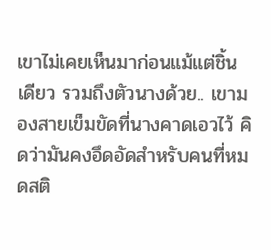เขาไม่เคยเห็นมาก่อนแม้แต่ชิ้นเดียว รวมถึงตัวนางด้วย.. เขามองสายเข็มขัดที่นางคาดเอวไว้ คิดว่ามันคงอึดอัดสำหรับคนที่หมดสติ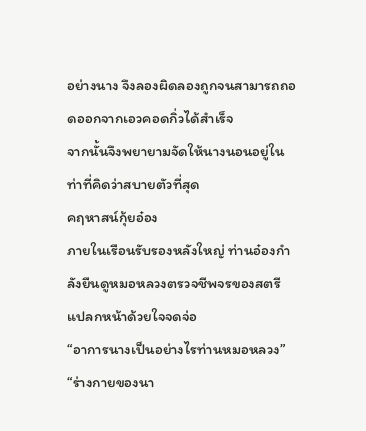อย่างนาง จึงลองผิดลองถูกจนสามารถถอดออกจากเอวคอดกิ่วได้สำเร็จ
จากนั้นจึงพยายามจัดให้นางนอนอยู่ในท่าที่คิดว่าสบายตัวที่สุด
คฤหาสน์กุ้ยอ๋อง
ภายในเรือนรับรองหลังใหญ่ ท่านอ๋องกำลังยืนดูหมอหลวงตรวจชีพจรของสตรีแปลกหน้าด้วยใจจดจ่อ
“อาการนางเป็นอย่างไรท่านหมอหลวง”
“ร่างกายของนา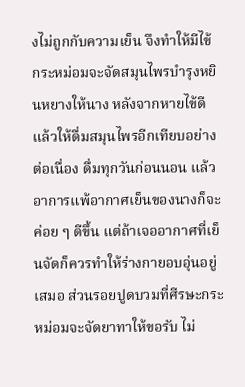งไม่ถูกกับความเย็น จึงทำให้มีไข้ กระหม่อมจะจัดสมุนไพรบำรุงหยินหยางให้นาง หลังจากหายไข้ดีแล้วให้ดื่มสมุนไพรอีกเทียบอย่างต่อเนื่อง ดื่มทุกวันก่อนนอน แล้วอาการแพ้อากาศเย็นของนางก็จะค่อย ๆ ดีขึ้น แต่ถ้าเจออากาศที่เย็นจัดก็ควรทำให้ร่างกายอบอุ่นอยู่เสมอ ส่วนรอยปูดบวมที่ศีรษะกระหม่อมจะจัดยาทาให้ขอรับ ไม่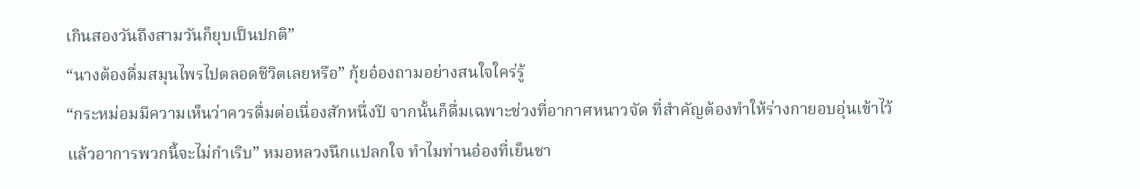เกินสองวันถึงสามวันก็ยุบเป็นปกติ”
“นางต้องดื่มสมุนไพรไปตลอดชีวิตเลยหรือ” กุ้ยอ๋องถามอย่างสนใจใคร่รู้
“กระหม่อมมีความเห็นว่าควรดื่มต่อเนื่องสักหนึ่งปี จากนั้นก็ดื่มเฉพาะช่วงที่อากาศหนาวจัด ที่สำคัญต้องทำให้ร่างกายอบอุ่นเข้าไว้ แล้วอาการพวกนี้จะไม่กำเริบ” หมอหลวงนึกแปลกใจ ทำไมท่านอ๋องที่เย็นชา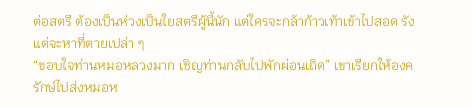ต่อสตรี ต้องเป็นห่วงเป็นใยสตรีผู้นี้นัก แต่ใครจะกล้าก้าวเท้าเข้าไปสอด รังแต่จะหาที่ตายเปล่า ๆ
“ขอบใจท่านหมอหลวงมาก เชิญท่านกลับไปพักผ่อนเถิด” เขาเรียกให้องครักษ์ไปส่งหมอห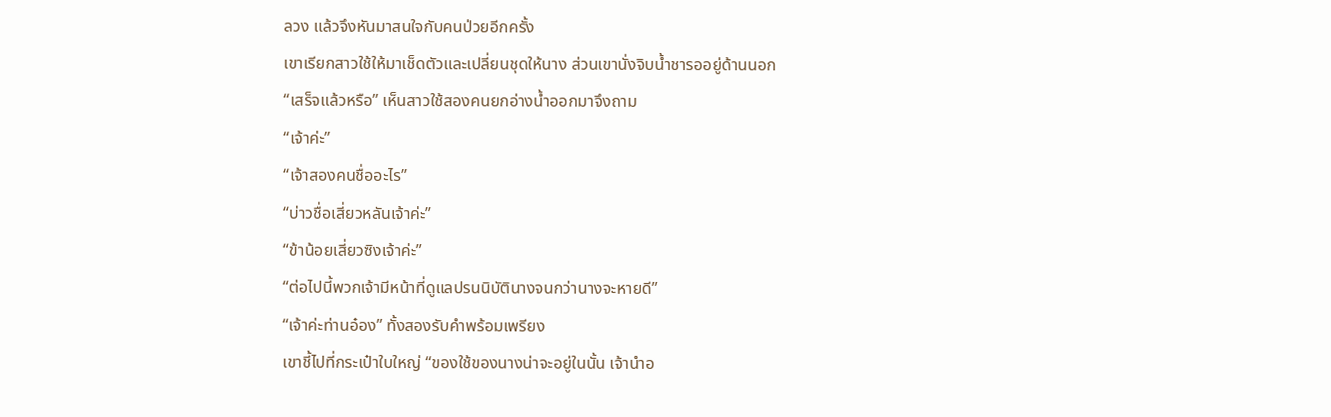ลวง แล้วจึงหันมาสนใจกับคนป่วยอีกครั้ง
เขาเรียกสาวใช้ให้มาเช็ดตัวและเปลี่ยนชุดให้นาง ส่วนเขานั่งจิบน้ำชารออยู่ด้านนอก
“เสร็จแล้วหรือ” เห็นสาวใช้สองคนยกอ่างน้ำออกมาจึงถาม
“เจ้าค่ะ”
“เจ้าสองคนชื่ออะไร”
“บ่าวชื่อเสี่ยวหลันเจ้าค่ะ”
“ข้าน้อยเสี่ยวซิงเจ้าค่ะ”
“ต่อไปนี้พวกเจ้ามีหน้าที่ดูแลปรนนิบัตินางจนกว่านางจะหายดี”
“เจ้าค่ะท่านอ๋อง” ทั้งสองรับคำพร้อมเพรียง
เขาชี้ไปที่กระเป๋าใบใหญ่ “ของใช้ของนางน่าจะอยู่ในนั้น เจ้านำอ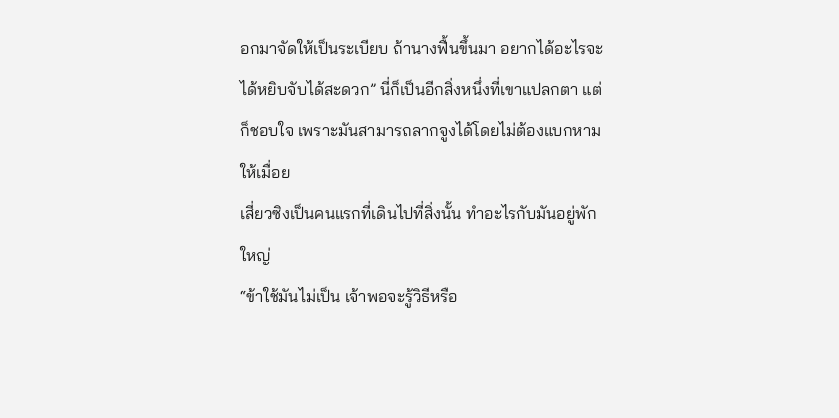อกมาจัดให้เป็นระเบียบ ถ้านางฟื้นขึ้นมา อยากได้อะไรจะได้หยิบจับได้สะดวก” นี่ก็เป็นอีกสิ่งหนึ่งที่เขาแปลกตา แต่ก็ชอบใจ เพราะมันสามารถลากจูงได้โดยไม่ต้องแบกหามให้เมื่อย
เสี่ยวซิงเป็นคนแรกที่เดินไปที่สิ่งนั้น ทำอะไรกับมันอยู่พักใหญ่
“ข้าใช้มันไม่เป็น เจ้าพอจะรู้วิธีหรือ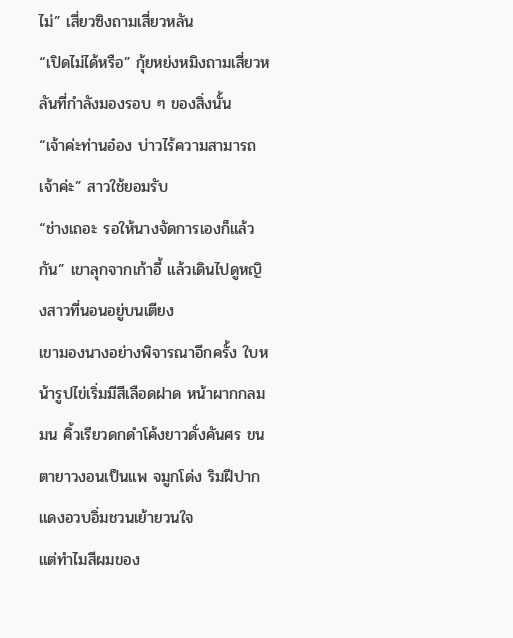ไม่” เสี่ยวซิงถามเสี่ยวหลัน
“เปิดไม่ได้หรือ” กุ้ยหย่งหมิงถามเสี่ยวหลันที่กำลังมองรอบ ๆ ของสิ่งนั้น
“เจ้าค่ะท่านอ๋อง บ่าวไร้ความสามารถเจ้าค่ะ” สาวใช้ยอมรับ
“ช่างเถอะ รอให้นางจัดการเองก็แล้วกัน” เขาลุกจากเก้าอี้ แล้วเดินไปดูหญิงสาวที่นอนอยู่บนเตียง
เขามองนางอย่างพิจารณาอีกครั้ง ใบหน้ารูปไข่เริ่มมีสีเลือดฝาด หน้าผากกลมมน คิ้วเรียวดกดำโค้งยาวดั่งคันศร ขนตายาวงอนเป็นแพ จมูกโด่ง ริมฝีปากแดงอวบอิ่มชวนเย้ายวนใจ
แต่ทำไมสีผมของ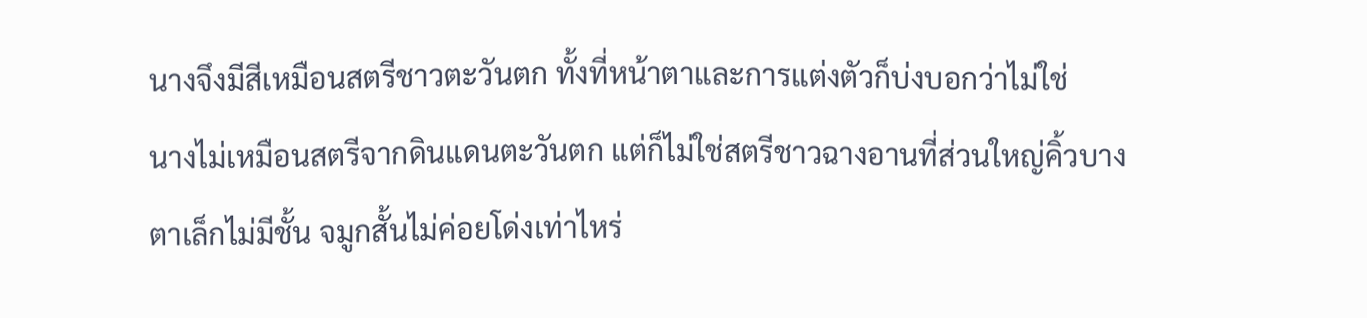นางจึงมีสีเหมือนสตรีชาวตะวันตก ทั้งที่หน้าตาและการแต่งตัวก็บ่งบอกว่าไม่ใช่
นางไม่เหมือนสตรีจากดินแดนตะวันตก แต่ก็ไม่ใช่สตรีชาวฉางอานที่ส่วนใหญ่คิ้วบาง ตาเล็กไม่มีชั้น จมูกสั้นไม่ค่อยโด่งเท่าไหร่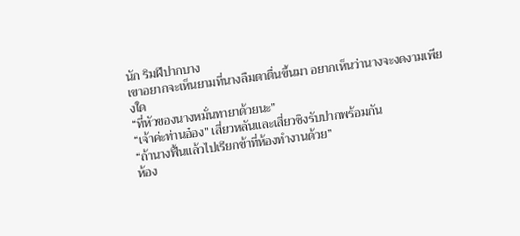นัก ริมฝีปากบาง
เขาอยากจะเห็นยามที่นางลืมตาตื่นขึ้นมา อยากเห็นว่านางจะงดงามเพียงใด
“ที่หัวของนางหมั่นทายาด้วยนะ”
“เจ้าค่ะท่านอ๋อง” เสี่ยวหลันและเสี่ยวซิงรับปากพร้อมกัน
“ถ้านางฟื้นแล้วไปเรียกข้าที่ห้องทำงานด้วย”
ห้อง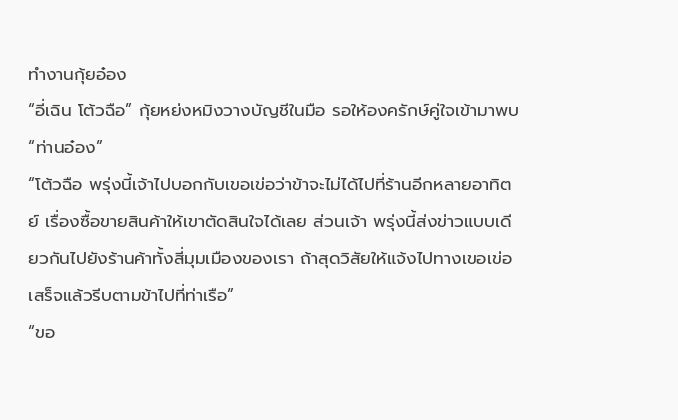ทำงานกุ้ยอ๋อง
“อี่เฉิน โต้วฉือ” กุ้ยหย่งหมิงวางบัญชีในมือ รอให้องครักษ์คู่ใจเข้ามาพบ
“ท่านอ๋อง”
“โต้วฉือ พรุ่งนี้เจ้าไปบอกกับเขอเข่อว่าข้าจะไม่ได้ไปที่ร้านอีกหลายอาทิตย์ เรื่องซื้อขายสินค้าให้เขาตัดสินใจได้เลย ส่วนเจ้า พรุ่งนี้ส่งข่าวแบบเดียวกันไปยังร้านค้าทั้งสี่มุมเมืองของเรา ถ้าสุดวิสัยให้แจ้งไปทางเขอเข่อ เสร็จแล้วรีบตามข้าไปที่ท่าเรือ”
“ขอ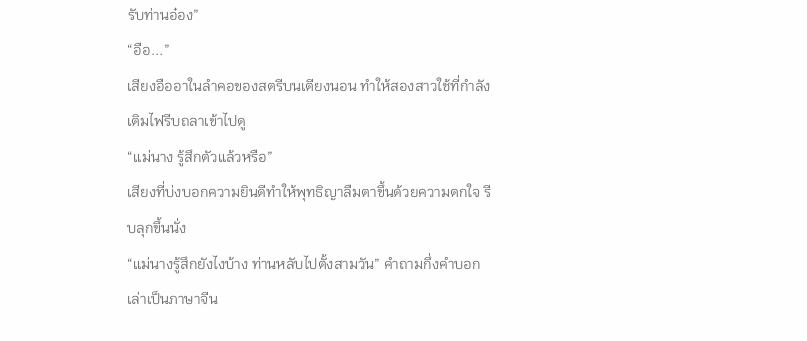รับท่านอ๋อง”
“อือ...”
เสียงอืออาในลำคอของสตรีบนเตียงนอน ทำให้สองสาวใช้ที่กำลังเติมไฟรีบถลาเข้าไปดู
“แม่นาง รู้สึกตัวแล้วหรือ”
เสียงที่บ่งบอกความยินดีทำให้พุทธิญาลืมตาขึ้นด้วยความตกใจ รีบลุกขึ้นนั่ง
“แม่นางรู้สึกยังไงบ้าง ท่านหลับไปตั้งสามวัน” คำถามกึ่งคำบอกเล่าเป็นภาษาจีน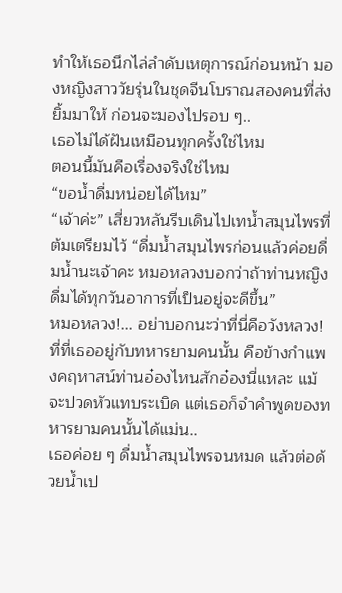ทำให้เธอนึกไล่ลำดับเหตุการณ์ก่อนหน้า มองหญิงสาววัยรุ่นในชุดจีนโบราณสองคนที่ส่งยิ้มมาให้ ก่อนจะมองไปรอบ ๆ..
เธอไม่ได้ฝันเหมือนทุกครั้งใช่ไหม
ตอนนี้มันคือเรื่องจริงใช่ไหม
“ขอน้ำดื่มหน่อยได้ไหม”
“เจ้าค่ะ” เสี่ยวหลันรีบเดินไปเทน้ำสมุนไพรที่ต้มเตรียมไว้ “ดื่มน้ำสมุนไพรก่อนแล้วค่อยดื่มน้ำนะเจ้าคะ หมอหลวงบอกว่าถ้าท่านหญิงดื่มได้ทุกวันอาการที่เป็นอยู่จะดีขึ้น”
หมอหลวง!... อย่าบอกนะว่าที่นี่คือวังหลวง!
ที่ที่เธออยู่กับทหารยามคนนั้น คือข้างกำแพงคฤหาสน์ท่านอ๋องไหนสักอ๋องนี่แหละ แม้จะปวดหัวแทบระเบิด แต่เธอก็จำคำพูดของทหารยามคนนั้นได้แม่น..
เธอค่อย ๆ ดื่มน้ำสมุนไพรจนหมด แล้วต่อด้วยน้ำเป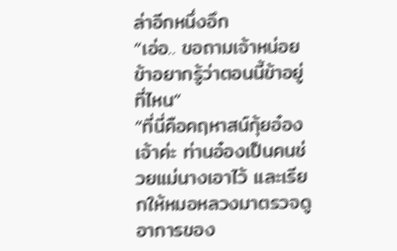ล่าอีกหนึ่งอึก
“เอ่อ.. ขอถามเจ้าหน่อย ข้าอยากรู้ว่าตอนนี้ข้าอยู่ที่ไหน”
“ที่นี่คือคฤหาสน์กุ้ยอ๋องเจ้าค่ะ ท่านอ๋องเป็นคนช่วยแม่นางเอาไว้ และเรียกให้หมอหลวงมาตรวจดูอาการของ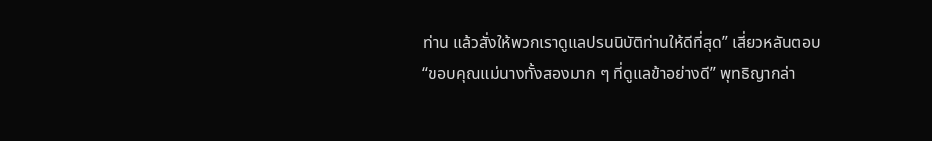ท่าน แล้วสั่งให้พวกเราดูแลปรนนิบัติท่านให้ดีที่สุด” เสี่ยวหลันตอบ
“ขอบคุณแม่นางทั้งสองมาก ๆ ที่ดูแลข้าอย่างดี” พุทธิญากล่า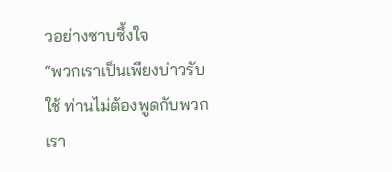วอย่างซาบซึ้งใจ
“พวกเราเป็นเพียงบ่าวรับใช้ ท่านไม่ต้องพูดกับพวกเรา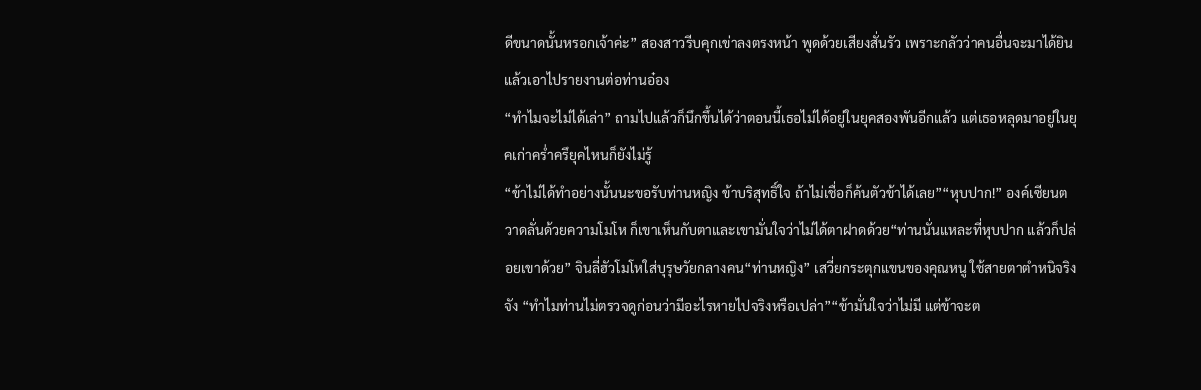ดีขนาดนั้นหรอกเจ้าค่ะ” สองสาวรีบคุกเข่าลงตรงหน้า พูดด้วยเสียงสั่นรัว เพราะกลัวว่าคนอื่นจะมาได้ยินแล้วเอาไปรายงานต่อท่านอ๋อง
“ทำไมจะไม่ได้เล่า” ถามไปแล้วก็นึกขึ้นได้ว่าตอนนี้เธอไม่ได้อยู่ในยุคสองพันอีกแล้ว แต่เธอหลุดมาอยู่ในยุคเก่าคร่ำครึยุคไหนก็ยังไม่รู้
“ข้าไม่ได้ทำอย่างนั้นนะขอรับท่านหญิง ข้าบริสุทธิ์ใจ ถ้าไม่เชื่อก็ค้นตัวข้าได้เลย”“หุบปาก!” องค์เซียนตวาดลั่นด้วยความโมโห ก็เขาเห็นกับตาและเขามั่นใจว่าไม่ได้ตาฝาดด้วย“ท่านนั่นแหละที่หุบปาก แล้วก็ปล่อยเขาด้วย” จินลี่ฮัวโมโหใส่บุรุษวัยกลางคน“ท่านหญิง” เสวี่ยกระตุกแขนของคุณหนู ใช้สายตาตำหนิจริงจัง “ทำไมท่านไม่ตรวจดูก่อนว่ามีอะไรหายไปจริงหรือเปล่า”“ข้ามั่นใจว่าไม่มี แต่ข้าจะต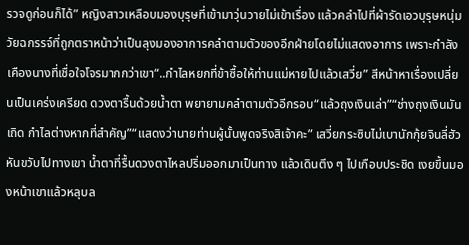รวจดูก่อนก็ได้” หญิงสาวเหลือบมองบุรุษที่เข้ามาวุ่นวายไม่เข้าเรื่อง แล้วคลำไปที่ผ้ารัดเอวบุรุษหนุ่มวัยฉกรรจ์ที่ถูกตราหน้าว่าเป็นลุงมองอาการคลำตามตัวของอีกฝ่ายโดยไม่แสดงอาการ เพราะกำลังเคืองนางที่เชื่อใจโจรมากกว่าเขา“..กำไลหยกที่ข้าซื้อให้ท่านแม่หายไปแล้วเสวี่ย” สีหน้าหาเรื่องเปลี่ยนเป็นเคร่งเครียด ดวงตารื้นด้วยน้ำตา พยายามคลำตามตัวอีกรอบ“แล้วถุงเงินเล่า”“ช่างถุงเงินมันเถิด กำไลต่างหากที่สำคัญ”“แสดงว่านายท่านผู้นั้นพูดจริงสิเจ้าคะ” เสวี่ยกระซิบไม่เบานักกุ้ยจินลี่ฮัวหันขวับไปทางเขา น้ำตาที่รื้นดวงตาไหลปริ่มออกมาเป็นทาง แล้วเดินตึง ๆ ไปเกือบประชิด เงยขึ้นมองหน้าเขาแล้วหลุบล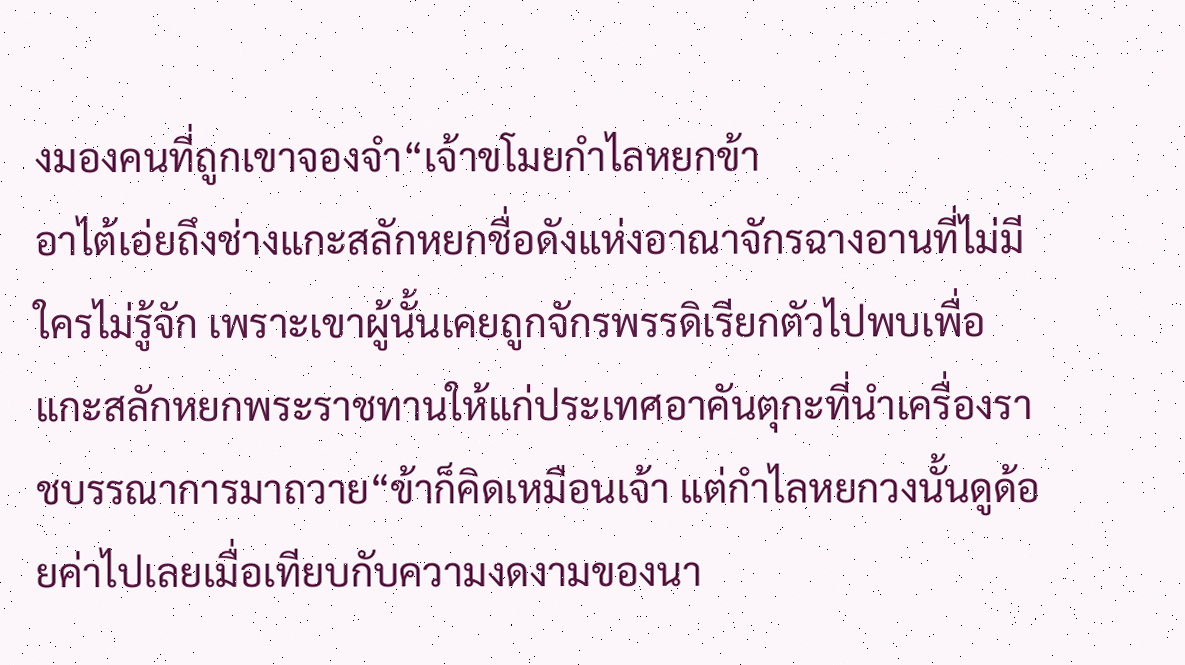งมองคนที่ถูกเขาจองจำ“เจ้าขโมยกำไลหยกข้า
อาไต้เอ่ยถึงช่างแกะสลักหยกชื่อดังแห่งอาณาจักรฉางอานที่ไม่มีใครไม่รู้จัก เพราะเขาผู้นั้นเคยถูกจักรพรรดิเรียกตัวไปพบเพื่อแกะสลักหยกพระราชทานให้แก่ประเทศอาคันตุกะที่นำเครื่องราชบรรณาการมาถวาย“ข้าก็คิดเหมือนเจ้า แต่กำไลหยกวงนั้นดูด้อยค่าไปเลยเมื่อเทียบกับความงดงามของนา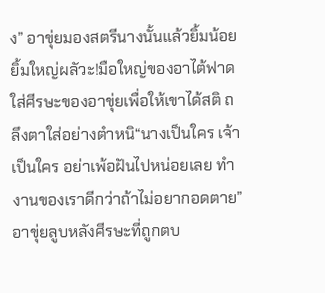ง” อาขุ่ยมองสตรีนางนั้นแล้วยิ้มน้อยยิ้มใหญ่ผลัวะ!มือใหญ่ของอาไต้ฟาดใส่ศีรษะของอาขุ่ยเพื่อให้เขาได้สติ ถลึงตาใส่อย่างตำหนิ“นางเป็นใคร เจ้าเป็นใคร อย่าเพ้อฝันไปหน่อยเลย ทำงานของเราดีกว่าถ้าไม่อยากอดตาย”อาขุ่ยลูบหลังศีรษะที่ถูกตบ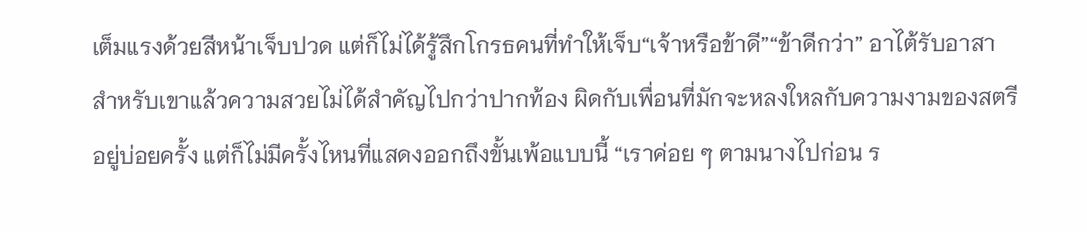เต็มแรงด้วยสีหน้าเจ็บปวด แต่ก็ไม่ได้รู้สึกโกรธคนที่ทำให้เจ็บ“เจ้าหรือข้าดี”“ข้าดีกว่า” อาไต้รับอาสา สำหรับเขาแล้วความสวยไม่ได้สำคัญไปกว่าปากท้อง ผิดกับเพื่อนที่มักจะหลงใหลกับความงามของสตรีอยู่บ่อยครั้ง แต่ก็ไม่มีครั้งไหนที่แสดงออกถึงขั้นเพ้อแบบนี้ “เราค่อย ๆ ตามนางไปก่อน ร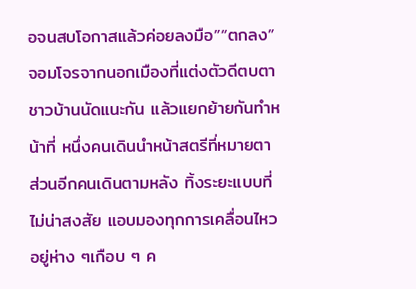อจนสบโอกาสแล้วค่อยลงมือ”“ตกลง”จอมโจรจากนอกเมืองที่แต่งตัวดีตบตาชาวบ้านนัดแนะกัน แล้วแยกย้ายกันทำหน้าที่ หนึ่งคนเดินนำหน้าสตรีที่หมายตา ส่วนอีกคนเดินตามหลัง ทิ้งระยะแบบที่ไม่น่าสงสัย แอบมองทุกการเคลื่อนไหวอยู่ห่าง ๆเกือบ ๆ ค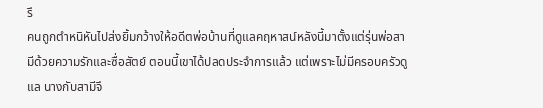รึ
คนถูกตำหนิหันไปส่งยิ้มกว้างให้อดีตพ่อบ้านที่ดูแลคฤหาสน์หลังนี้มาตั้งแต่รุ่นพ่อสามีด้วยความรักและซื่อสัตย์ ตอนนี้เขาได้ปลดประจำการแล้ว แต่เพราะไม่มีครอบครัวดูแล นางกับสามีจึ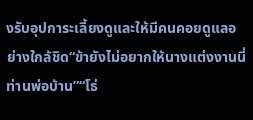งรับอุปการะเลี้ยงดูและให้มีคนคอยดูแลอย่างใกล้ชิด“ข้ายังไม่อยากให้นางแต่งงานนี่ท่านพ่อบ้าน”“โธ่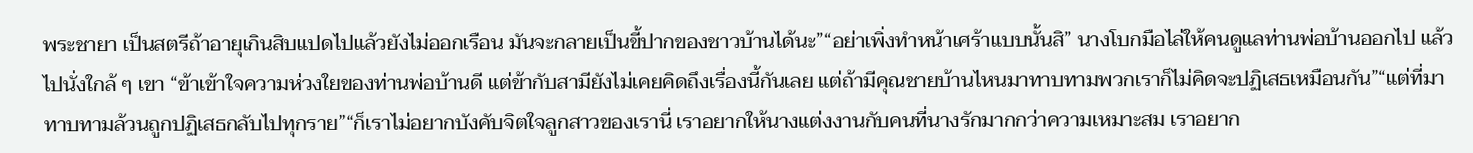พระชายา เป็นสตรีถ้าอายุเกินสิบแปดไปแล้วยังไม่ออกเรือน มันจะกลายเป็นขี้ปากของชาวบ้านได้นะ”“อย่าเพิ่งทำหน้าเศร้าแบบนั้นสิ” นางโบกมือไล่ให้คนดูแลท่านพ่อบ้านออกไป แล้วไปนั่งใกล้ ๆ เขา “ข้าเข้าใจความห่วงใยของท่านพ่อบ้านดี แต่ข้ากับสามียังไม่เคยคิดถึงเรื่องนี้กันเลย แต่ถ้ามีคุณชายบ้านไหนมาทาบทามพวกเราก็ไม่คิดจะปฏิเสธเหมือนกัน”“แต่ที่มาทาบทามล้วนถูกปฏิเสธกลับไปทุกราย”“ก็เราไม่อยากบังคับจิตใจลูกสาวของเรานี่ เราอยากให้นางแต่งงานกับคนที่นางรักมากกว่าความเหมาะสม เราอยาก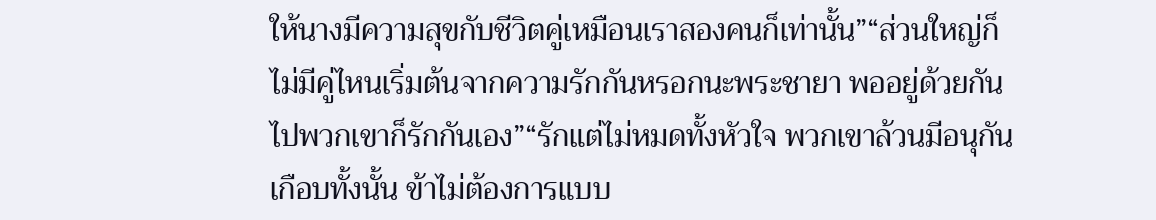ให้นางมีความสุขกับชีวิตคู่เหมือนเราสองคนก็เท่านั้น”“ส่วนใหญ่ก็ไม่มีคู่ไหนเริ่มต้นจากความรักกันหรอกนะพระชายา พออยู่ด้วยกันไปพวกเขาก็รักกันเอง”“รักแต่ไม่หมดทั้งหัวใจ พวกเขาล้วนมีอนุกันเกือบทั้งนั้น ข้าไม่ต้องการแบบ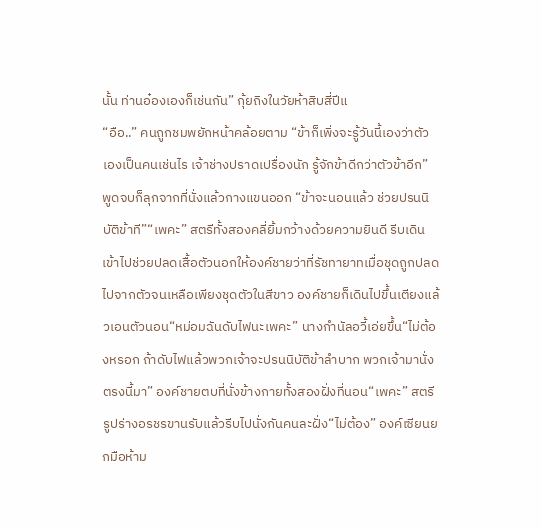นั้น ท่านอ๋องเองก็เช่นกัน” กุ้ยถิงในวัยห้าสิบสี่ปีแ
“อือ..” คนถูกชมพยักหน้าคล้อยตาม “ข้าก็เพิ่งจะรู้วันนี้เองว่าตัวเองเป็นคนเช่นไร เจ้าช่างปราดเปรื่องนัก รู้จักข้าดีกว่าตัวข้าอีก” พูดจบก็ลุกจากที่นั่งแล้วกางแขนออก “ข้าจะนอนแล้ว ช่วยปรนนิบัติข้าที”“เพคะ” สตรีทั้งสองคลี่ยิ้มกว้างด้วยความยินดี รีบเดินเข้าไปช่วยปลดเสื้อตัวนอกให้องค์ชายว่าที่รัชทายาทเมื่อชุดถูกปลดไปจากตัวจนเหลือเพียงชุดตัวในสีขาว องค์ชายก็เดินไปขึ้นเตียงแล้วเอนตัวนอน“หม่อมฉันดับไฟนะเพคะ” นางกำนัลอวี้เอ่ยขึ้น“ไม่ต้องหรอก ถ้าดับไฟแล้วพวกเจ้าจะปรนนิบัติข้าลำบาก พวกเจ้ามานั่งตรงนี้มา” องค์ชายตบที่นั่งข้างกายทั้งสองฝั่งที่นอน“เพคะ” สตรีรูปร่างอรชรขานรับแล้วรีบไปนั่งกันคนละฝั่ง“ไม่ต้อง” องค์เซียนยกมือห้าม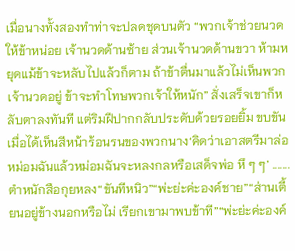เมื่อนางทั้งสองทำท่าจะปลดชุดบนตัว “พวกเจ้าช่วยนวดให้ข้าหน่อย เจ้านวดด้านซ้าย ส่วนเจ้านวดด้านขวา ห้ามหยุดแม้ข้าจะหลับไปแล้วก็ตาม ถ้าข้าตื่นมาแล้วไม่เห็นพวกเจ้านวดอยู่ ข้าจะทำโทษพวกเจ้าให้หนัก” สั่งเสร็จเขาก็หลับตาลงทันที แต่ริมฝีปากกลับประดับด้วยรอยยิ้ม ขบขันเมื่อได้เห็นสีหน้าร้อนรนของพวกนาง‘คิดว่าเอาสตรีมาล่อหม่อมฉันแล้วหม่อมฉันจะหลงกลหรือเสด็จพ่อ หึ ๆ ๆ’ .......
ตำหนักสือกุยหลง“ขันทีหนิว”“พ่ะย่ะค่ะองค์ชาย”“ส่านเตี้ยนอยู่ข้างนอกหรือไม่ เรียกเขามาพบข้าที”“พ่ะย่ะค่ะองค์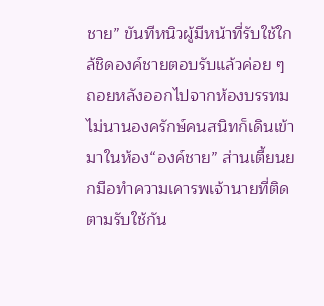ชาย” ขันทีหนิวผู้มีหน้าที่รับใช้ใกล้ชิดองค์ชายตอบรับแล้วค่อย ๆ ถอยหลังออกไปจากห้องบรรทม ไม่นานองครักษ์คนสนิทก็เดินเข้ามาในห้อง“องค์ชาย” ส่านเตี้ยนยกมือทำความเคารพเจ้านายที่ติดตามรับใช้กัน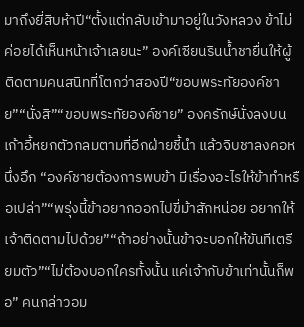มาถึงยี่สิบห้าปี“ตั้งแต่กลับเข้ามาอยู่ในวังหลวง ข้าไม่ค่อยได้เห็นหน้าเจ้าเลยนะ” องค์เซียนรินน้ำชายื่นให้ผู้ติดตามคนสนิทที่โตกว่าสองปี“ขอบพระทัยองค์ชาย”“นั่งสิ”“ขอบพระทัยองค์ชาย” องครักษ์นั่งลงบนเก้าอี้หยกตัวกลมตามที่อีกฝ่ายชี้นำ แล้วจิบชาลงคอหนึ่งอึก “องค์ชายต้องการพบข้า มีเรื่องอะไรให้ข้าทำหรือเปล่า”“พรุ่งนี้ข้าอยากออกไปขี่ม้าสักหน่อย อยากให้เจ้าติดตามไปด้วย”“ถ้าอย่างนั้นข้าจะบอกให้ขันทีเตรียมตัว”“ไม่ต้องบอกใครทั้งนั้น แค่เจ้ากับข้าเท่านั้นก็พอ” คนกล่าวอม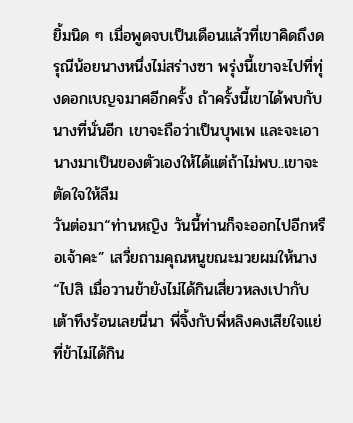ยิ้มนิด ๆ เมื่อพูดจบเป็นเดือนแล้วที่เขาคิดถึงดรุณีน้อยนางหนึ่งไม่สร่างซา พรุ่งนี้เขาจะไปที่ทุ่งดอกเบญจมาศอีกครั้ง ถ้าครั้งนี้เขาได้พบกับนางที่นั่นอีก เขาจะถือว่าเป็นบุพเพ และจะเอานางมาเป็นของตัวเองให้ได้แต่ถ้าไม่พบ..เขาจะตัดใจให้ลืม
วันต่อมา“ท่านหญิง วันนี้ท่านก็จะออกไปอีกหรือเจ้าคะ” เสวี่ยถามคุณหนูขณะมวยผมให้นาง“ไปสิ เมื่อวานข้ายังไม่ได้กินเสี่ยวหลงเปากับเต้าทึงร้อนเลยนี่นา พี่จิ้งกับพี่หลิงคงเสียใจแย่ที่ข้าไม่ได้กิน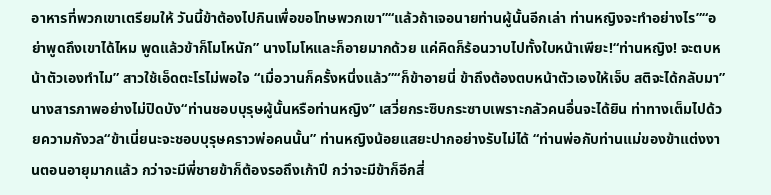อาหารที่พวกเขาเตรียมให้ วันนี้ข้าต้องไปกินเพื่อขอโทษพวกเขา”“แล้วถ้าเจอนายท่านผู้นั้นอีกเล่า ท่านหญิงจะทำอย่างไร”“อย่าพูดถึงเขาได้ไหม พูดแล้วข้าก็โมโหนัก” นางโมโหและก็อายมากด้วย แค่คิดก็ร้อนวาบไปทั้งใบหน้าเพียะ!“ท่านหญิง! จะตบหน้าตัวเองทำไม” สาวใช้เอ็ดตะโรไม่พอใจ “เมื่อวานก็ครั้งหนึ่งแล้ว”“ก็ข้าอายนี่ ข้าถึงต้องตบหน้าตัวเองให้เจ็บ สติจะได้กลับมา” นางสารภาพอย่างไม่ปิดบัง“ท่านชอบบุรุษผู้นั้นหรือท่านหญิง” เสวี่ยกระซิบกระซาบเพราะกลัวคนอื่นจะได้ยิน ท่าทางเต็มไปด้วยความกังวล“ข้าเนี่ยนะจะชอบบุรุษคราวพ่อคนนั้น” ท่านหญิงน้อยแสยะปากอย่างรับไม่ได้ “ท่านพ่อกับท่านแม่ของข้าแต่งงานตอนอายุมากแล้ว กว่าจะมีพี่ชายข้าก็ต้องรอถึงเก้าปี กว่าจะมีข้าก็อีกสี่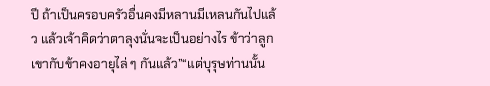ปี ถ้าเป็นครอบครัวอื่นคงมีหลานมีเหลนกันไปแล้ว แล้วเจ้าคิดว่าตาลุงนั่นจะเป็นอย่างไร ข้าว่าลูกเขากับข้าคงอายุไล่ ๆ กันแล้ว”“แต่บุรุษท่านนั้น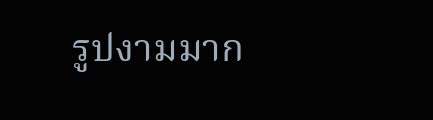รูปงามมาก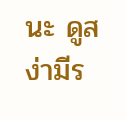นะ ดูสง่ามีร